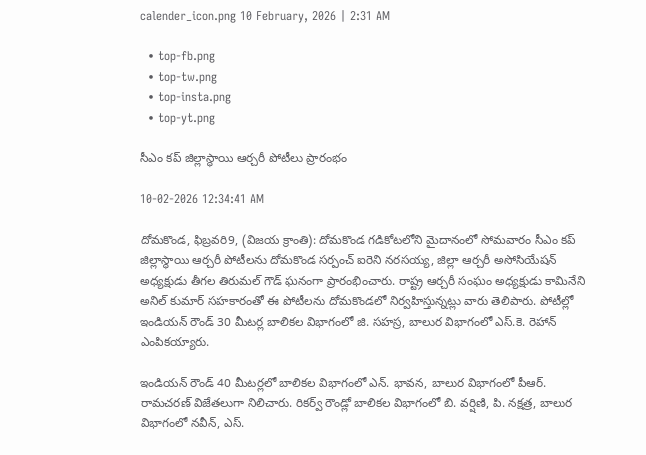calender_icon.png 10 February, 2026 | 2:31 AM

  • top-fb.png
  • top-tw.png
  • top-insta.png
  • top-yt.png

సీఎం కప్ జిల్లాస్థాయి ఆర్చరీ పోటీలు ప్రారంభం

10-02-2026 12:34:41 AM

దోమకొండ, ఫిబ్రవరి9, (విజయ క్రాంతి): దోమకొండ గడికోటలోని మైదానంలో సోమవారం సీఎం కప్ జిల్లాస్థాయి ఆర్చరీ పోటీలను దోమకొండ సర్పంచ్ ఐరెని నరసయ్య, జిల్లా ఆర్చరీ అసోసియేషన్ అధ్యక్షుడు తీగల తిరుమల్ గౌడ్ ఘనంగా ప్రారంభించారు. రాష్ట్ర ఆర్చరీ సంఘం అధ్యక్షుడు కామినేని అనిల్ కుమార్ సహకారంతో ఈ పోటీలను దోమకొండలో నిర్వహిస్తున్నట్లు వారు తెలిపారు. పోటీల్లో ఇండియన్ రౌండ్ 30 మీటర్ల బాలికల విభాగంలో జి. సహస్ర, బాలుర విభాగంలో ఎస్.కె. రెహాన్ ఎంపికయ్యారు.

ఇండియన్ రౌండ్ 40 మీటర్లలో బాలికల విభాగంలో ఎన్. భావన, బాలుర విభాగంలో పీఆర్. రామచరణ్ విజేతలుగా నిలిచారు. రికర్వ్ రౌండ్లో బాలికల విభాగంలో బి. వర్షిణి, పి. నక్షత్ర, బాలుర విభాగంలో నవీన్, ఎస్.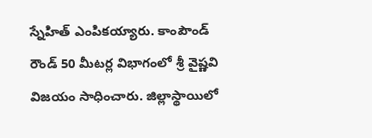స్నేహిత్ ఎంపికయ్యారు. కాంపౌండ్ రౌండ్ 50 మీటర్ల విభాగంలో శ్రీ వైష్ణవి విజయం సాధించారు. జిల్లాస్థాయిలో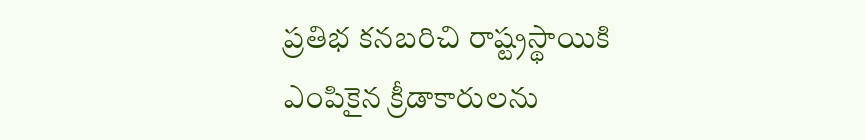ప్రతిభ కనబరిచి రాష్ట్రస్థాయికి ఎంపికైన క్రీడాకారులను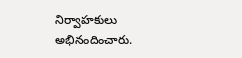నిర్వాహకులు అభినందించారు.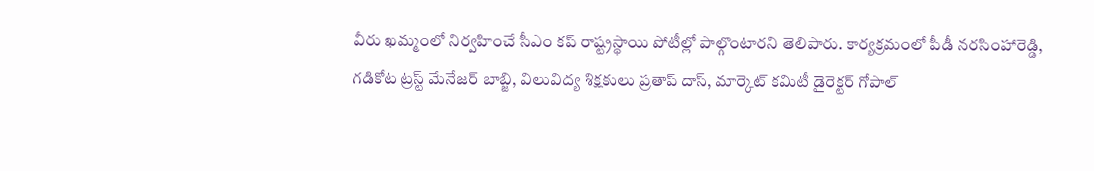వీరు ఖమ్మంలో నిర్వహించే సీఎం కప్ రాష్ట్రస్థాయి పోటీల్లో పాల్గొంటారని తెలిపారు. కార్యక్రమంలో పీడీ నరసింహారెడ్డి, గడికోట ట్రస్ట్ మేనేజర్ బాబ్జి, విలువిద్య శిక్షకులు ప్రతాప్ దాస్, మార్కెట్ కమిటీ డైరెక్టర్ గోపాల్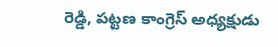రెడ్డి, పట్టణ కాంగ్రెస్ అధ్యక్షుడు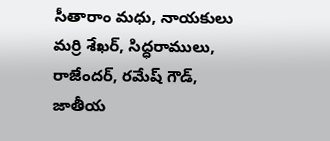సీతారాం మధు, నాయకులు మర్రి శేఖర్, సిద్ధరాములు, రాజేందర్, రమేష్ గౌడ్, జాతీయ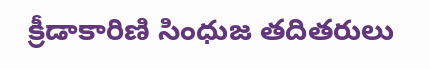క్రీడాకారిణి సింధుజ తదితరులు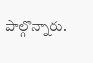పాల్గొన్నారు.